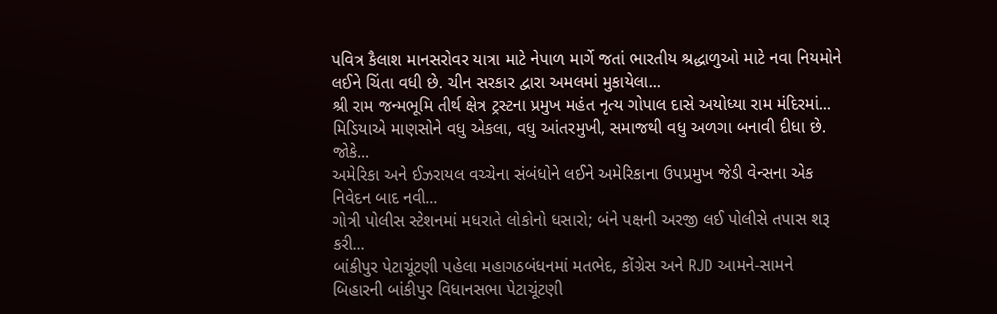પવિત્ર કૈલાશ માનસરોવર યાત્રા માટે નેપાળ માર્ગે જતાં ભારતીય શ્રદ્ધાળુઓ માટે નવા નિયમોને લઈને ચિંતા વધી છે. ચીન સરકાર દ્વારા અમલમાં મુકાયેલા...
શ્રી રામ જન્મભૂમિ તીર્થ ક્ષેત્ર ટ્રસ્ટના પ્રમુખ મહંત નૃત્ય ગોપાલ દાસે અયોધ્યા રામ મંદિરમાં...
મિડિયાએ માણસોને વધુ એકલા, વધુ આંતરમુખી, સમાજથી વધુ અળગા બનાવી દીધા છે. જોકે...
અમેરિકા અને ઈઝરાયલ વચ્ચેના સંબંધોને લઈને અમેરિકાના ઉપપ્રમુખ જેડી વેન્સના એક નિવેદન બાદ નવી...
ગોત્રી પોલીસ સ્ટેશનમાં મધરાતે લોકોનો ધસારો; બંને પક્ષની અરજી લઈ પોલીસે તપાસ શરૂ કરી...
બાંકીપુર પેટાચૂંટણી પહેલા મહાગઠબંધનમાં મતભેદ, કોંગ્રેસ અને RJD આમને-સામને બિહારની બાંકીપુર વિધાનસભા પેટાચૂંટણી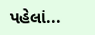પહેલાં...